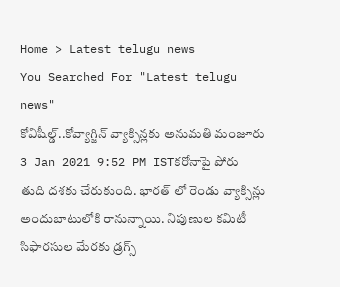Home > Latest telugu news
You Searched For "Latest telugu news"
కోవిషీల్డ్..కోవ్యాగ్జిన్ వ్యాక్సిన్లకు అనుమతి మంజూరు
3 Jan 2021 9:52 PM ISTకరోనాపై పోరు తుది దశకు చేరుకుంది. భారత్ లో రెండు వ్యాక్సిన్లు అందుబాటులోకి రానున్నాయి. నిపుణుల కమిటీ సిఫారసుల మేరకు డ్రగ్స్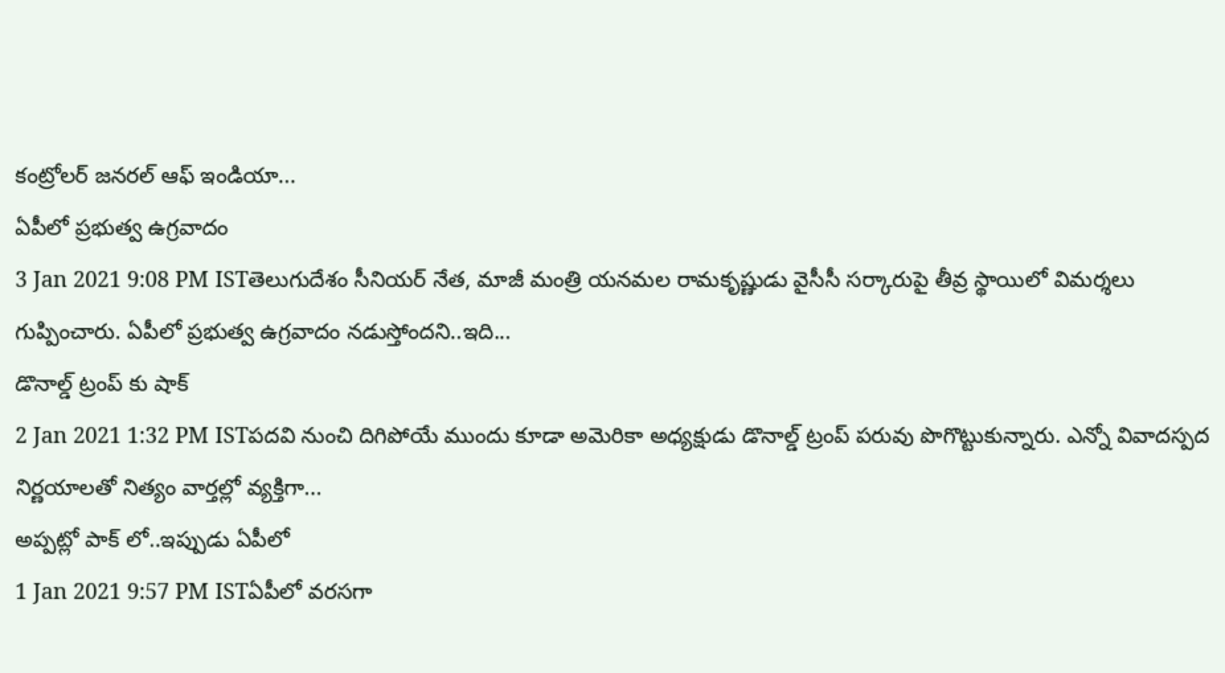కంట్రోలర్ జనరల్ ఆఫ్ ఇండియా...
ఏపీలో ప్రభుత్వ ఉగ్రవాదం
3 Jan 2021 9:08 PM ISTతెలుగుదేశం సీనియర్ నేత, మాజీ మంత్రి యనమల రామకృష్ణుడు వైసీసీ సర్కారుపై తీవ్ర స్థాయిలో విమర్శలు గుప్పించారు. ఏపీలో ప్రభుత్వ ఉగ్రవాదం నడుస్తోందని..ఇది...
డొనాల్డ్ ట్రంప్ కు షాక్
2 Jan 2021 1:32 PM ISTపదవి నుంచి దిగిపోయే ముందు కూడా అమెరికా అధ్యక్షుడు డొనాల్డ్ ట్రంప్ పరువు పొగొట్టుకున్నారు. ఎన్నో వివాదస్పద నిర్ణయాలతో నిత్యం వార్తల్లో వ్యక్తిగా...
అప్పట్లో పాక్ లో..ఇప్పుడు ఏపీలో
1 Jan 2021 9:57 PM ISTఏపీలో వరసగా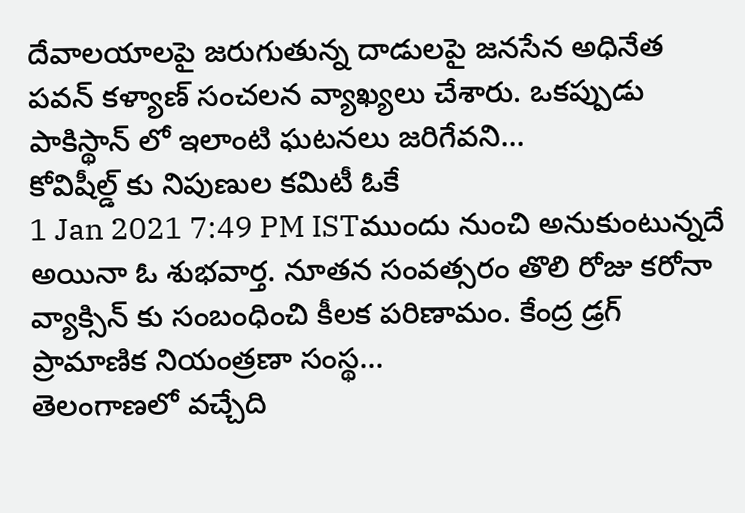దేవాలయాలపై జరుగుతున్న దాడులపై జనసేన అధినేత పవన్ కళ్యాణ్ సంచలన వ్యాఖ్యలు చేశారు. ఒకప్పుడు పాకిస్థాన్ లో ఇలాంటి ఘటనలు జరిగేవని...
కోవిషీల్డ్ కు నిపుణుల కమిటీ ఓకే
1 Jan 2021 7:49 PM ISTముందు నుంచి అనుకుంటున్నదే అయినా ఓ శుభవార్త. నూతన సంవత్సరం తొలి రోజు కరోనా వ్యాక్సిన్ కు సంబంధించి కీలక పరిణామం. కేంద్ర డ్రగ్ ప్రామాణిక నియంత్రణా సంస్థ...
తెలంగాణలో వచ్చేది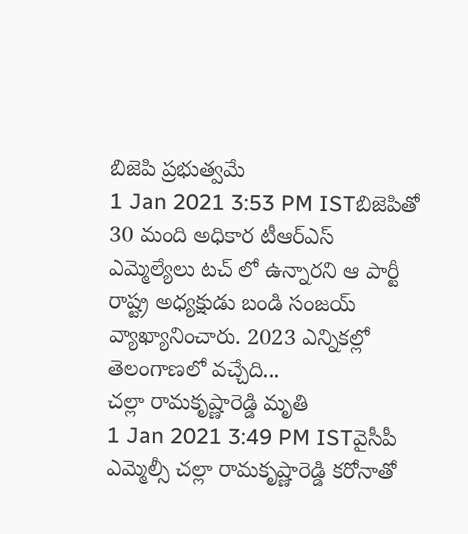బిజెపి ప్రభుత్వమే
1 Jan 2021 3:53 PM ISTబిజెపితో 30 మంది అధికార టీఆర్ఎస్ ఎమ్మెల్యేలు టచ్ లో ఉన్నారని ఆ పార్టీ రాష్ట్ర అధ్యక్షుడు బండి సంజయ్ వ్యాఖ్యానించారు. 2023 ఎన్నికల్లో తెలంగాణలో వచ్చేది...
చల్లా రామకృష్ణారెడ్డి మృతి
1 Jan 2021 3:49 PM ISTవైసీపీ ఎమ్మెల్సీ చల్లా రామకృష్ణారెడ్డి కరోనాతో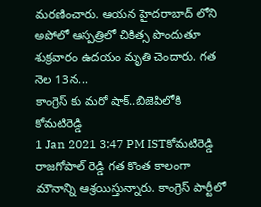మరణించారు. ఆయన హైదరాబాద్ లోని అపోలో ఆస్పత్రిలో చికిత్స పొందుతూ శుక్రవారం ఉదయం మృతి చెందారు. గత నెల 13న...
కాంగ్రెస్ కు మరో షాక్..బిజెపిలోకి కోమటిరెడ్డి
1 Jan 2021 3:47 PM ISTకోమటిరెడ్డి రాజగోపాల్ రెడ్డి గత కొంత కాలంగా మౌనాన్ని ఆశ్రయిస్తున్నారు. కాంగ్రెస్ పార్టీలో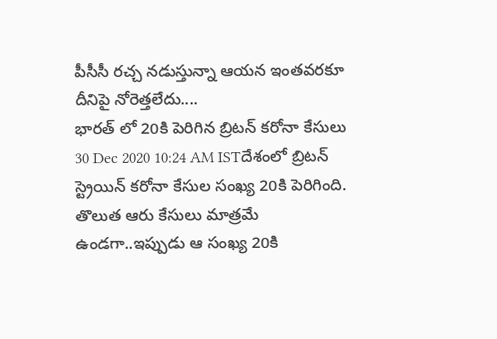పీసీసీ రచ్చ నడుస్తున్నా ఆయన ఇంతవరకూ దీనిపై నోరెత్తలేదు....
భారత్ లో 20కి పెరిగిన బ్రిటన్ కరోనా కేసులు
30 Dec 2020 10:24 AM ISTదేశంలో బ్రిటన్ స్ట్రెయిన్ కరోనా కేసుల సంఖ్య 20కి పెరిగింది. తొలుత ఆరు కేసులు మాత్రమే ఉండగా..ఇప్పుడు ఆ సంఖ్య 20కి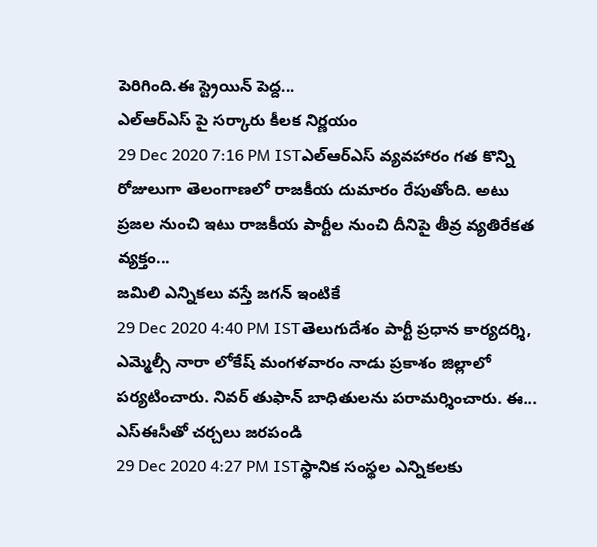పెరిగింది.ఈ స్ట్రెయిన్ పెద్ద...
ఎల్ఆర్ఎస్ పై సర్కారు కీలక నిర్ణయం
29 Dec 2020 7:16 PM ISTఎల్ఆర్ఎస్ వ్యవహారం గత కొన్ని రోజులుగా తెలంగాణలో రాజకీయ దుమారం రేపుతోంది. అటు ప్రజల నుంచి ఇటు రాజకీయ పార్టీల నుంచి దీనిపై తీవ్ర వ్యతిరేకత వ్యక్తం...
జమిలి ఎన్నికలు వస్తే జగన్ ఇంటికే
29 Dec 2020 4:40 PM ISTతెలుగుదేశం పార్టీ ప్రధాన కార్యదర్శి, ఎమ్మెల్సీ నారా లోకేష్ మంగళవారం నాడు ప్రకాశం జిల్లాలో పర్యటించారు. నివర్ తుఫాన్ బాధితులను పరామర్శించారు. ఈ...
ఎస్ఈసీతో చర్చలు జరపండి
29 Dec 2020 4:27 PM ISTస్థానిక సంస్థల ఎన్నికలకు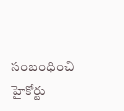సంబంధించి హైకోర్టు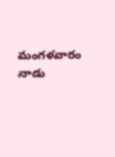మంగళవారం నాడు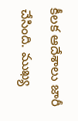కీలక ఆదేశాలు జారీ చేసింది. ముఖ్య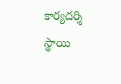కార్యదర్శి స్థాయి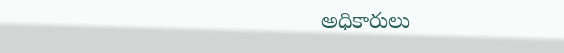అధికారులు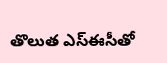తొలుత ఎస్ఈసీతో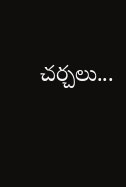చర్చలు...